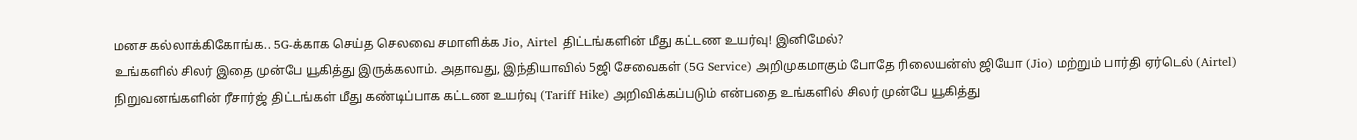மனச கல்லாக்கிகோங்க.. 5G-க்காக செய்த செலவை சமாளிக்க Jio, Airtel திட்டங்களின் மீது கட்டண உயர்வு! இனிமேல்?
உங்களில் சிலர் இதை முன்பே யூகித்து இருக்கலாம். அதாவது, இந்தியாவில் 5ஜி சேவைகள் (5G Service) அறிமுகமாகும் போதே ரிலையன்ஸ் ஜியோ (Jio) மற்றும் பார்தி ஏர்டெல் (Airtel) நிறுவனங்களின் ரீசார்ஜ் திட்டங்கள் மீது கண்டிப்பாக கட்டண உயர்வு (Tariff Hike) அறிவிக்கப்படும் என்பதை உங்களில் சிலர் முன்பே யூகித்து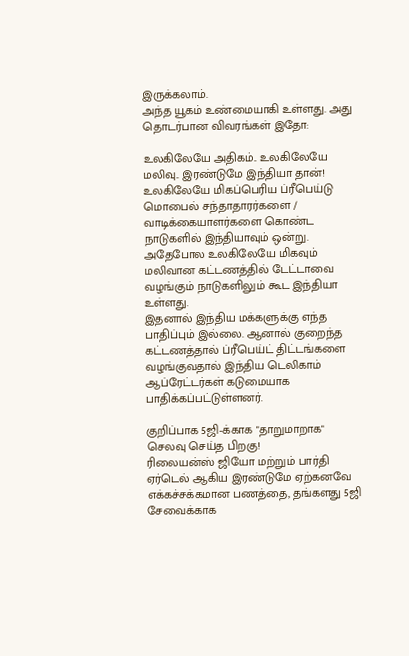இருக்கலாம்.
அந்த யூகம் உண்மையாகி உள்ளது. அது தொடர்பான விவரங்கள் இதோ:

உலகிலேயே அதிகம்.. உலகிலேயே மலிவு.. இரண்டுமே இந்தியா தான்!
உலகிலேயே மிகப்பெரிய ப்ரீபெய்டு மொபைல் சந்தாதாரர்களை / வாடிக்கையாளர்களை கொண்ட நாடுகளில் இந்தியாவும் ஒன்று. அதேபோல உலகிலேயே மிகவும் மலிவான கட்டணத்தில் டேட்டாவை வழங்கும் நாடுகளிலும் கூட இந்தியா உள்ளது.
இதனால் இந்திய மக்களுக்கு எந்த பாதிப்பும் இல்லை. ஆனால் குறைந்த கட்டணத்தால் ப்ரீபெய்ட் திட்டங்களை வழங்குவதால் இந்திய டெலிகாம் ஆப்ரேட்டர்கள் கடுமையாக பாதிக்கப்பட்டுள்ளனர்.

குறிப்பாக 5ஜி-க்காக "தாறுமாறாக" செலவு செய்த பிறகு!
ரிலையன்ஸ் ஜியோ மற்றும் பார்தி ஏர்டெல் ஆகிய இரண்டுமே ஏற்கனவே எக்கச்சக்கமான பணத்தை, தங்களது 5ஜி சேவைக்காக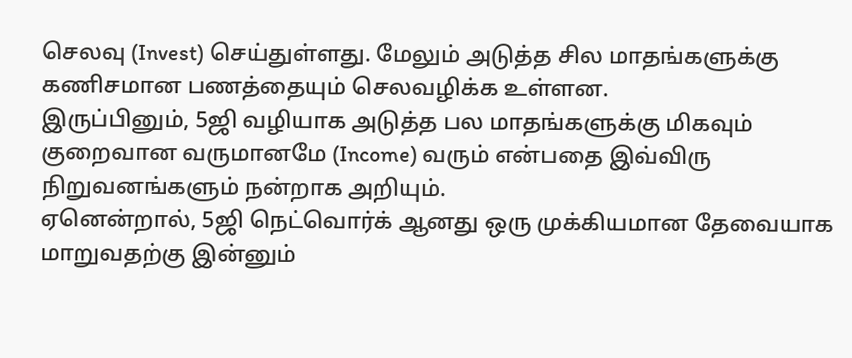செலவு (Invest) செய்துள்ளது. மேலும் அடுத்த சில மாதங்களுக்கு கணிசமான பணத்தையும் செலவழிக்க உள்ளன.
இருப்பினும், 5ஜி வழியாக அடுத்த பல மாதங்களுக்கு மிகவும் குறைவான வருமானமே (Income) வரும் என்பதை இவ்விரு நிறுவனங்களும் நன்றாக அறியும்.
ஏனென்றால், 5ஜி நெட்வொர்க் ஆனது ஒரு முக்கியமான தேவையாக மாறுவதற்கு இன்னும்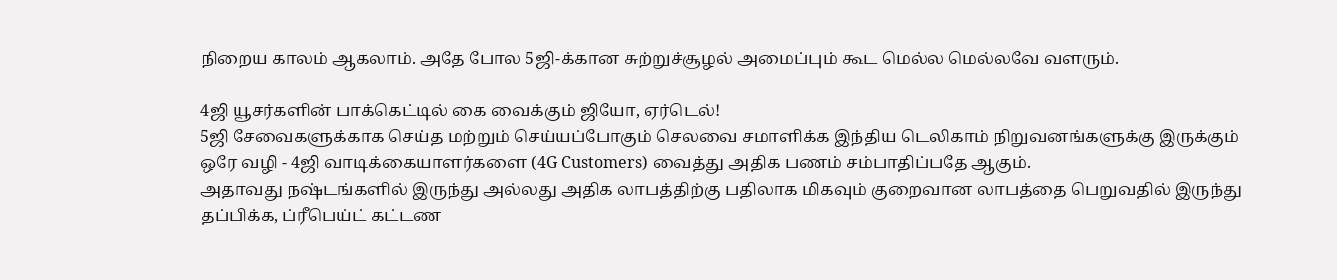நிறைய காலம் ஆகலாம். அதே போல 5ஜி-க்கான சுற்றுச்சூழல் அமைப்பும் கூட மெல்ல மெல்லவே வளரும்.

4ஜி யூசர்களின் பாக்கெட்டில் கை வைக்கும் ஜியோ, ஏர்டெல்!
5ஜி சேவைகளுக்காக செய்த மற்றும் செய்யப்போகும் செலவை சமாளிக்க இந்திய டெலிகாம் நிறுவனங்களுக்கு இருக்கும் ஒரே வழி - 4ஜி வாடிக்கையாளர்களை (4G Customers) வைத்து அதிக பணம் சம்பாதிப்பதே ஆகும்.
அதாவது நஷ்டங்களில் இருந்து அல்லது அதிக லாபத்திற்கு பதிலாக மிகவும் குறைவான லாபத்தை பெறுவதில் இருந்து தப்பிக்க, ப்ரீபெய்ட் கட்டண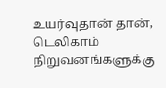உயர்வுதான் தான், டெலிகாம் நிறுவனங்களுக்கு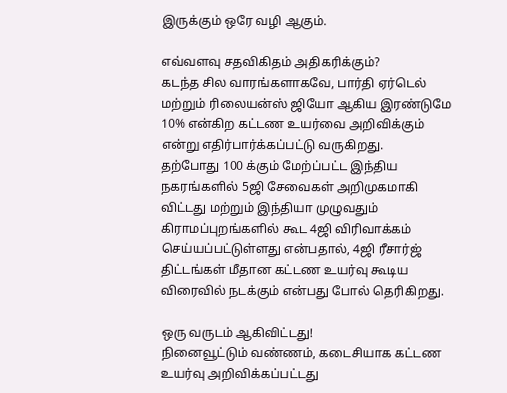இருக்கும் ஒரே வழி ஆகும்.

எவ்வளவு சதவிகிதம் அதிகரிக்கும்?
கடந்த சில வாரங்களாகவே, பார்தி ஏர்டெல் மற்றும் ரிலையன்ஸ் ஜியோ ஆகிய இரண்டுமே 10% என்கிற கட்டண உயர்வை அறிவிக்கும் என்று எதிர்பார்க்கப்பட்டு வருகிறது.
தற்போது 100 க்கும் மேற்ப்பட்ட இந்திய நகரங்களில் 5ஜி சேவைகள் அறிமுகமாகி விட்டது மற்றும் இந்தியா முழுவதும் கிராமப்புறங்களில் கூட 4ஜி விரிவாக்கம் செய்யப்பட்டுள்ளது என்பதால், 4ஜி ரீசார்ஜ் திட்டங்கள் மீதான கட்டண உயர்வு கூடிய விரைவில் நடக்கும் என்பது போல் தெரிகிறது.

ஒரு வருடம் ஆகிவிட்டது!
நினைவூட்டும் வண்ணம், கடைசியாக கட்டண உயர்வு அறிவிக்கப்பட்டது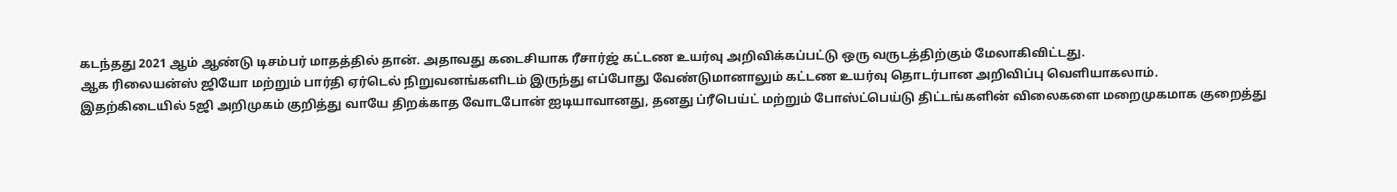கடந்தது 2021 ஆம் ஆண்டு டிசம்பர் மாதத்தில் தான். அதாவது கடைசியாக ரீசார்ஜ் கட்டண உயர்வு அறிவிக்கப்பட்டு ஒரு வருடத்திற்கும் மேலாகிவிட்டது.
ஆக ரிலையன்ஸ் ஜியோ மற்றும் பார்தி ஏர்டெல் நிறுவனங்களிடம் இருந்து எப்போது வேண்டுமானாலும் கட்டண உயர்வு தொடர்பான அறிவிப்பு வெளியாகலாம்.
இதற்கிடையில் 5ஜி அறிமுகம் குறித்து வாயே திறக்காத வோடபோன் ஐடியாவானது, தனது ப்ரீபெய்ட் மற்றும் போஸ்ட்பெய்டு திட்டங்களின் விலைகளை மறைமுகமாக குறைத்து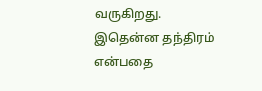வருகிறது. இதென்ன தந்திரம் என்பதை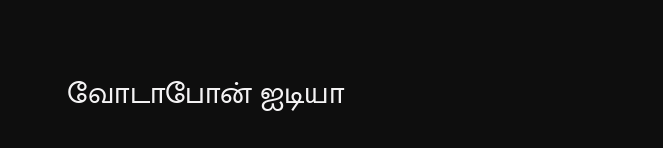வோடாபோன் ஐடியா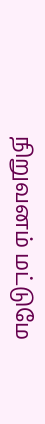நிறுவனம் மட்டுமே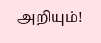அறியும்!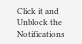Click it and Unblock the Notifications